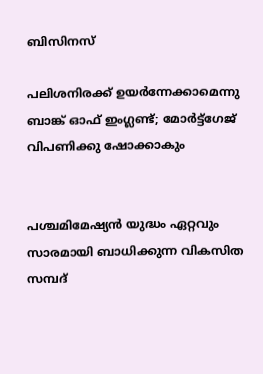ബിസിനസ്‌

പലിശനിരക്ക് ഉയര്‍ന്നേക്കാമെന്നു ബാങ്ക് ഓഫ് ഇംഗ്ലണ്ട്; മോര്‍ട്ട്‌ഗേജ് വിപണിക്കു ഷോക്കാകും


പശ്ചമിമേഷ്യന്‍ യുദ്ധം ഏറ്റവും സാരമായി ബാധിക്കുന്ന വികസിത സമ്പദ്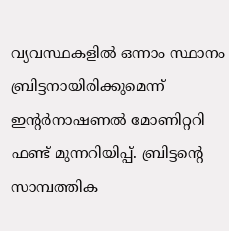വ്യവസ്ഥകളില്‍ ഒന്നാം സ്ഥാനം ബ്രിട്ടനായിരിക്കുമെന്ന് ഇന്റര്‍നാഷണല്‍ മോണിറ്ററി ഫണ്ട് മുന്നറിയിപ്പ്. ബ്രിട്ടന്റെ സാമ്പത്തിക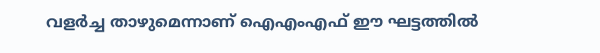വളര്‍ച്ച താഴുമെന്നാണ് ഐഎംഎഫ് ഈ ഘട്ടത്തില്‍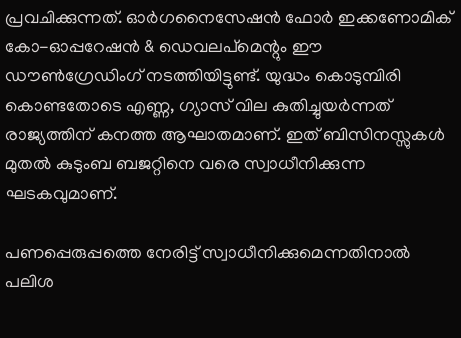പ്രവചിക്കുന്നത്. ഓര്‍ഗനൈസേഷന്‍ ഫോര്‍ ഇക്കണോമിക് കോ-ഓപ്പറേഷന്‍ & ഡെവലപ്‌മെന്റും ഈ ഡൗണ്‍ഗ്രേഡിംഗ് നടത്തിയിട്ടുണ്ട്. യുദ്ധം കൊടുമ്പിരി കൊണ്ടതോടെ എണ്ണ, ഗ്യാസ് വില കുതിച്ചുയര്‍ന്നത് രാജ്യത്തിന് കനത്ത ആഘാതമാണ്. ഇത് ബിസിനസ്സുകള്‍ മുതല്‍ കുടുംബ ബജറ്റിനെ വരെ സ്വാധീനിക്കുന്ന ഘടകവുമാണ്.

പണപ്പെരുപ്പത്തെ നേരിട്ട് സ്വാധീനിക്കുമെന്നതിനാല്‍ പലിശ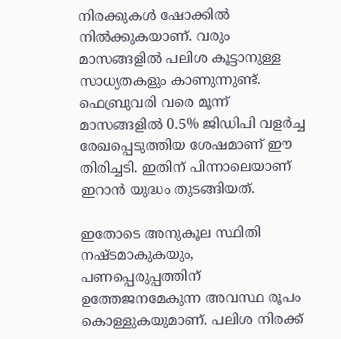നിരക്കുകള്‍ ഷോക്കില്‍ നില്‍ക്കുകയാണ്. വരും മാസങ്ങളില്‍ പലിശ കൂട്ടാനുള്ള സാധ്യതകളും കാണുന്നുണ്ട്. ഫെബ്രുവരി വരെ മൂന്ന് മാസങ്ങളില്‍ 0.5% ജിഡിപി വളര്‍ച്ച രേഖപ്പെടുത്തിയ ശേഷമാണ് ഈ തിരിച്ചടി. ഇതിന് പിന്നാലെയാണ് ഇറാന്‍ യുദ്ധം തുടങ്ങിയത്.

ഇതോടെ അനുകൂല സ്ഥിതി നഷ്ടമാകുകയും, പണപ്പെരുപ്പത്തിന് ഉത്തേജനമേകുന്ന അവസ്ഥ രൂപം കൊള്ളുകയുമാണ്. പലിശ നിരക്ക്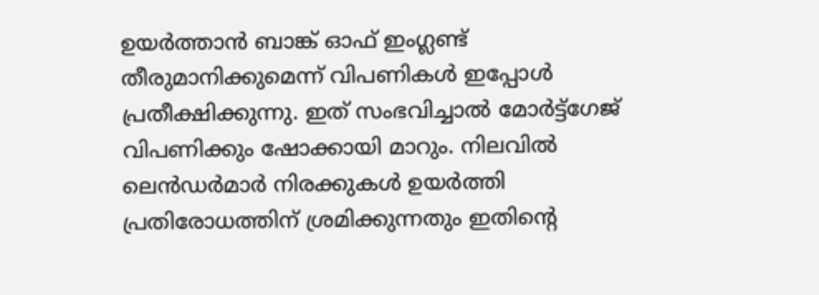ഉയര്‍ത്താന്‍ ബാങ്ക് ഓഫ് ഇംഗ്ലണ്ട് തീരുമാനിക്കുമെന്ന് വിപണികള്‍ ഇപ്പോള്‍ പ്രതീക്ഷിക്കുന്നു. ഇത് സംഭവിച്ചാല്‍ മോര്‍ട്ട്‌ഗേജ് വിപണിക്കും ഷോക്കായി മാറും. നിലവില്‍ ലെന്‍ഡര്‍മാര്‍ നിരക്കുകള്‍ ഉയര്‍ത്തി പ്രതിരോധത്തിന് ശ്രമിക്കുന്നതും ഇതിന്റെ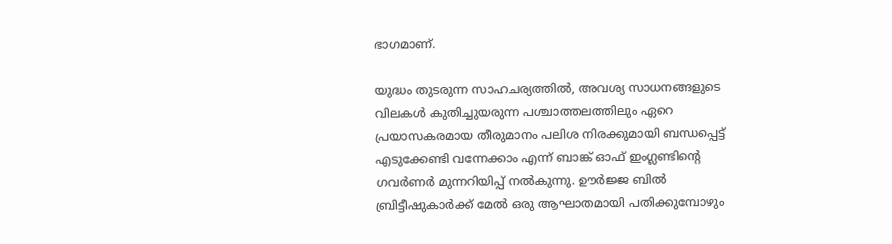ഭാഗമാണ്.

യുദ്ധം തുടരുന്ന സാഹചര്യത്തില്‍, അവശ്യ സാധനങ്ങളുടെ വിലകള്‍ കുതിച്ചുയരുന്ന പശ്ചാത്തലത്തിലും ഏറെ പ്രയാസകരമായ തീരുമാനം പലിശ നിരക്കുമായി ബന്ധപ്പെട്ട് എടുക്കേണ്ടി വന്നേക്കാം എന്ന് ബാങ്ക് ഓഫ് ഇംഗ്ലണ്ടിന്റെ ഗവര്‍ണര്‍ മുന്നറിയിപ്പ് നല്‍കുന്നു. ഊര്‍ജ്ജ ബില്‍ ബ്രിട്ടീഷുകാര്‍ക്ക് മേല്‍ ഒരു ആഘാതമായി പതിക്കുമ്പോഴും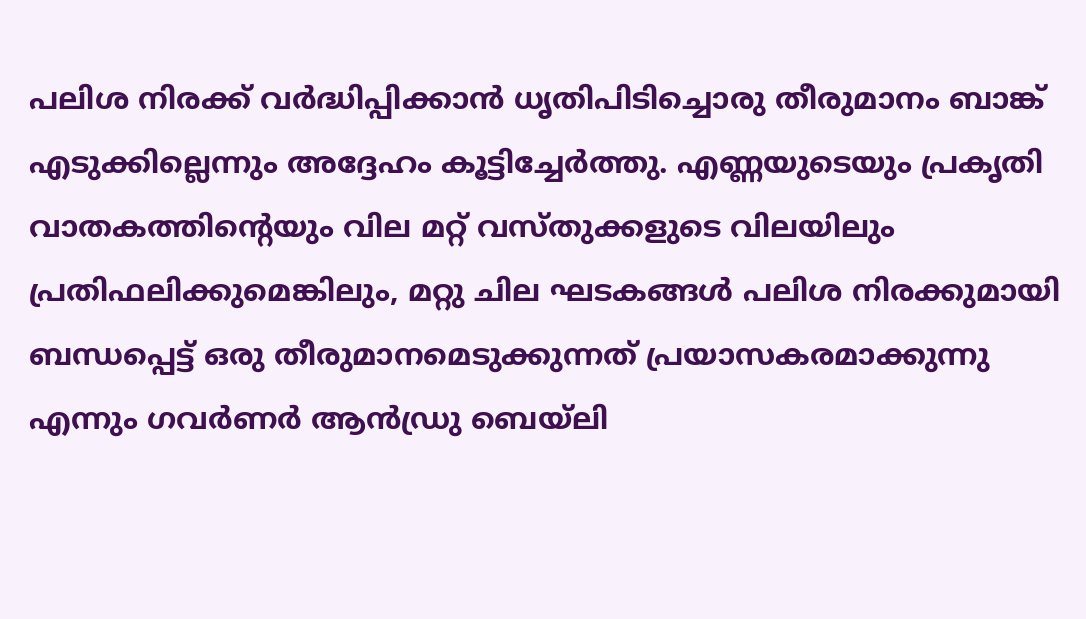പലിശ നിരക്ക് വര്‍ദ്ധിപ്പിക്കാന്‍ ധൃതിപിടിച്ചൊരു തീരുമാനം ബാങ്ക് എടുക്കില്ലെന്നും അദ്ദേഹം കൂട്ടിച്ചേര്‍ത്തു. എണ്ണയുടെയും പ്രകൃതി വാതകത്തിന്റെയും വില മറ്റ് വസ്തുക്കളുടെ വിലയിലും പ്രതിഫലിക്കുമെങ്കിലും, മറ്റു ചില ഘടകങ്ങള്‍ പലിശ നിരക്കുമായി ബന്ധപ്പെട്ട് ഒരു തീരുമാനമെടുക്കുന്നത് പ്രയാസകരമാക്കുന്നു എന്നും ഗവര്‍ണര്‍ ആന്‍ഡ്രു ബെയ്‌ലി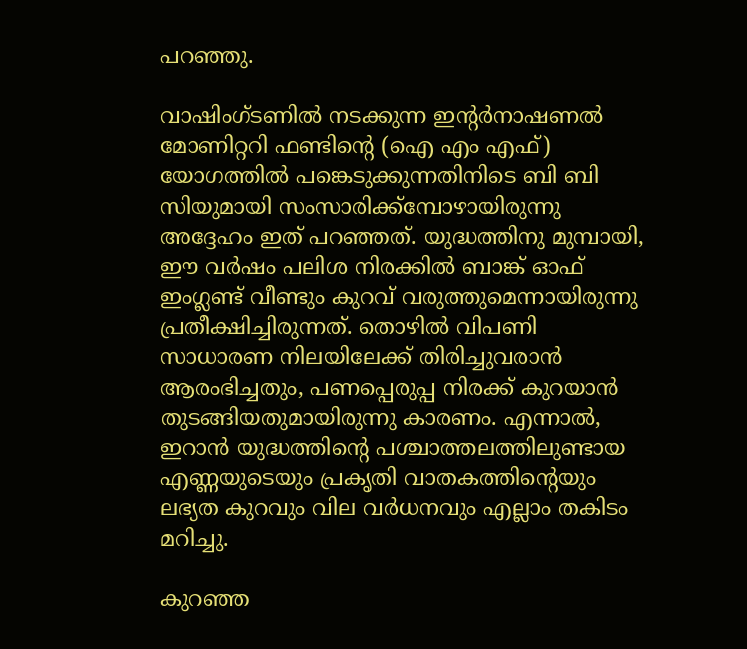പറഞ്ഞു.

വാഷിംഗ്ടണില്‍ നടക്കുന്ന ഇന്റര്‍നാഷണല്‍ മോണിറ്ററി ഫണ്ടിന്റെ (ഐ എം എഫ്) യോഗത്തില്‍ പങ്കെടുക്കുന്നതിനിടെ ബി ബി സിയുമായി സംസാരിക്ക്‌മ്പോഴായിരുന്നു അദ്ദേഹം ഇത് പറഞ്ഞത്. യുദ്ധത്തിനു മുമ്പായി, ഈ വര്‍ഷം പലിശ നിരക്കില്‍ ബാങ്ക് ഓഫ് ഇംഗ്ലണ്ട് വീണ്ടും കുറവ് വരുത്തുമെന്നായിരുന്നു പ്രതീക്ഷിച്ചിരുന്നത്. തൊഴില്‍ വിപണി സാധാരണ നിലയിലേക്ക് തിരിച്ചുവരാന്‍ ആരംഭിച്ചതും, പണപ്പെരുപ്പ നിരക്ക് കുറയാന്‍ തുടങ്ങിയതുമായിരുന്നു കാരണം. എന്നാല്‍, ഇറാന്‍ യുദ്ധത്തിന്റെ പശ്ചാത്തലത്തിലുണ്ടായ എണ്ണയുടെയും പ്രകൃതി വാതകത്തിന്റെയും ലഭ്യത കുറവും വില വര്‍ധനവും എല്ലാം തകിടം മറിച്ചു.

കുറഞ്ഞ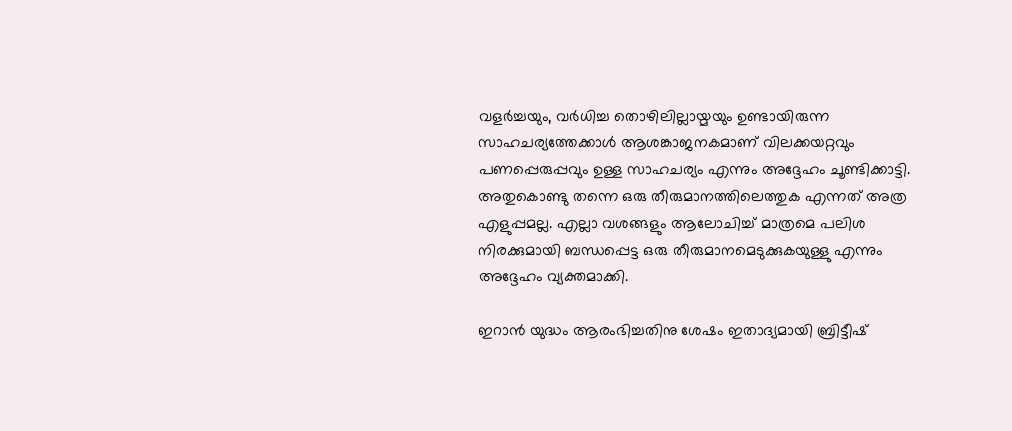വളര്‍ച്ചയും, വര്‍ധിച്ച തൊഴിലില്ലായ്മയും ഉണ്ടായിരുന്ന സാഹചര്യത്തേക്കാള്‍ ആശങ്കാജനകമാണ് വിലക്കയറ്റവും പണപ്പെരുപ്പവും ഉള്ള സാഹചര്യം എന്നും അദ്ദേഹം ചൂണ്ടിക്കാട്ടി. അതുകൊണ്ടു തന്നെ ഒരു തീരുമാനത്തിലെത്തുക എന്നത് അത്ര എളുപ്പമല്ല. എല്ലാ വശങ്ങളും ആലോചിച്ച് മാത്രമെ പലിശ നിരക്കുമായി ബന്ധപ്പെട്ട ഒരു തീരുമാനമെടുക്കുകയുള്ളു എന്നും അദ്ദേഹം വ്യക്തമാക്കി.

ഇറാന്‍ യുദ്ധം ആരംഭിച്ചതിനു ശേഷം ഇതാദ്യമായി ബ്രിട്ടീഷ്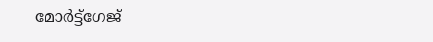മോര്‍ട്ട്‌ഗേജ്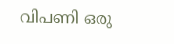വിപണി ഒരു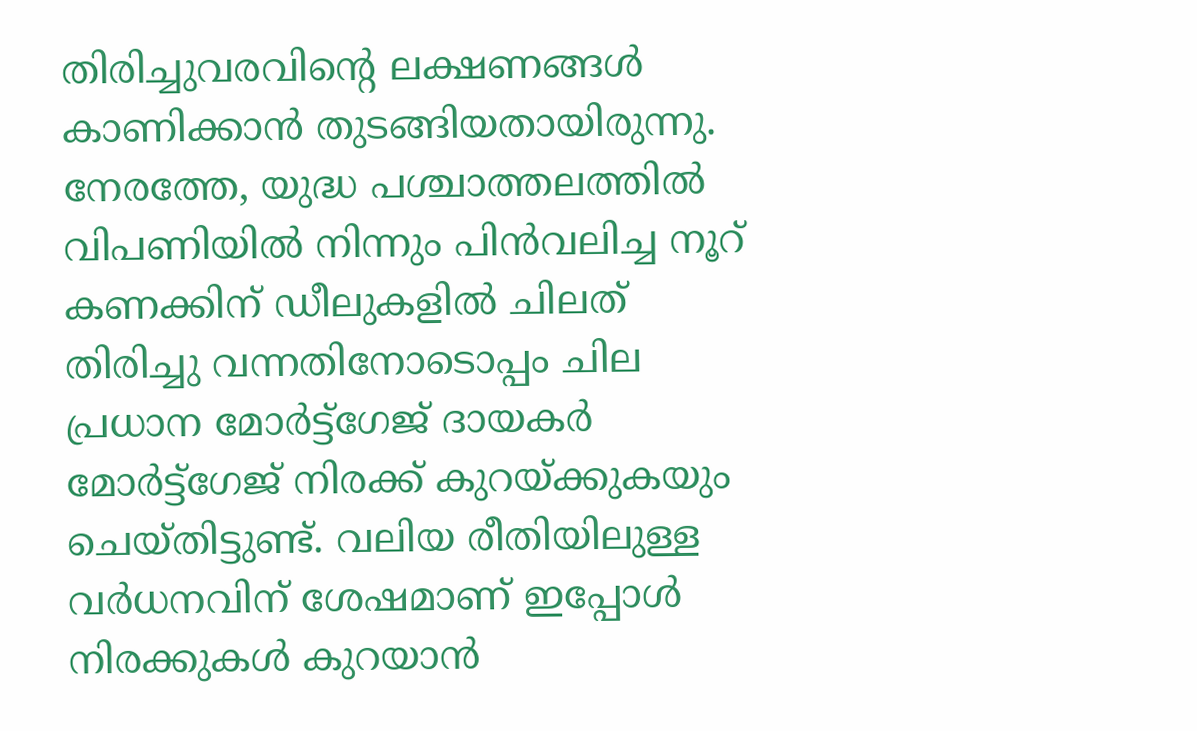തിരിച്ചുവരവിന്റെ ലക്ഷണങ്ങള്‍ കാണിക്കാന്‍ തുടങ്ങിയതായിരുന്നു. നേരത്തേ, യുദ്ധ പശ്ചാത്തലത്തില്‍ വിപണിയില്‍ നിന്നും പിന്‍വലിച്ച നൂറ് കണക്കിന് ഡീലുകളില്‍ ചിലത് തിരിച്ചു വന്നതിനോടൊപ്പം ചില പ്രധാന മോര്‍ട്ട്‌ഗേജ് ദായകര്‍ മോര്‍ട്ട്‌ഗേജ് നിരക്ക് കുറയ്ക്കുകയും ചെയ്തിട്ടുണ്ട്. വലിയ രീതിയിലുള്ള വര്‍ധനവിന് ശേഷമാണ് ഇപ്പോള്‍ നിരക്കുകള്‍ കുറയാന്‍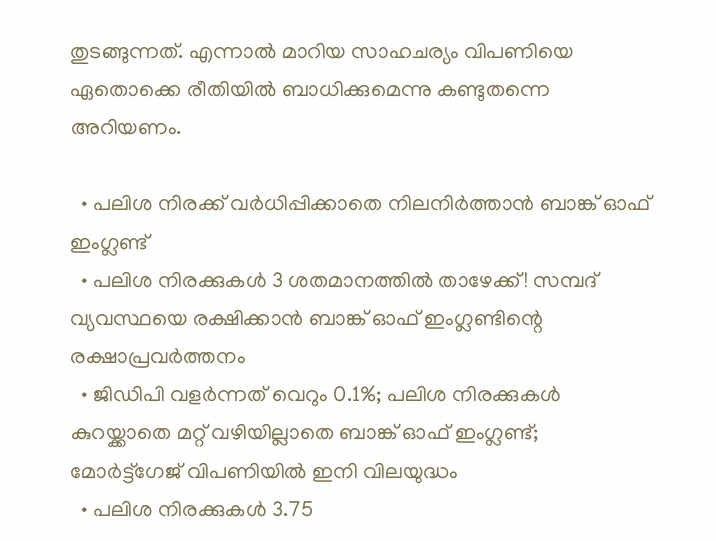തുടങ്ങുന്നത്. എന്നാല്‍ മാറിയ സാഹചര്യം വിപണിയെ ഏതൊക്കെ രീതിയില്‍ ബാധിക്കുമെന്നു കണ്ടുതന്നെ അറിയണം.

  • പലിശ നിരക്ക് വര്‍ധിപ്പിക്കാതെ നിലനിര്‍ത്താന്‍ ബാങ്ക് ഓഫ് ഇംഗ്ലണ്ട്
  • പലിശ നിരക്കുകള്‍ 3 ശതമാനത്തില്‍ താഴേക്ക്! സമ്പദ് വ്യവസ്ഥയെ രക്ഷിക്കാന്‍ ബാങ്ക് ഓഫ് ഇംഗ്ലണ്ടിന്റെ രക്ഷാപ്രവര്‍ത്തനം
  • ജിഡിപി വളര്‍ന്നത് വെറും 0.1%; പലിശ നിരക്കുകള്‍ കുറയ്ക്കാതെ മറ്റ് വഴിയില്ലാതെ ബാങ്ക് ഓഫ് ഇംഗ്ലണ്ട്; മോര്‍ട്ട്‌ഗേജ് വിപണിയില്‍ ഇനി വിലയുദ്ധം
  • പലിശ നിരക്കുകള്‍ 3.75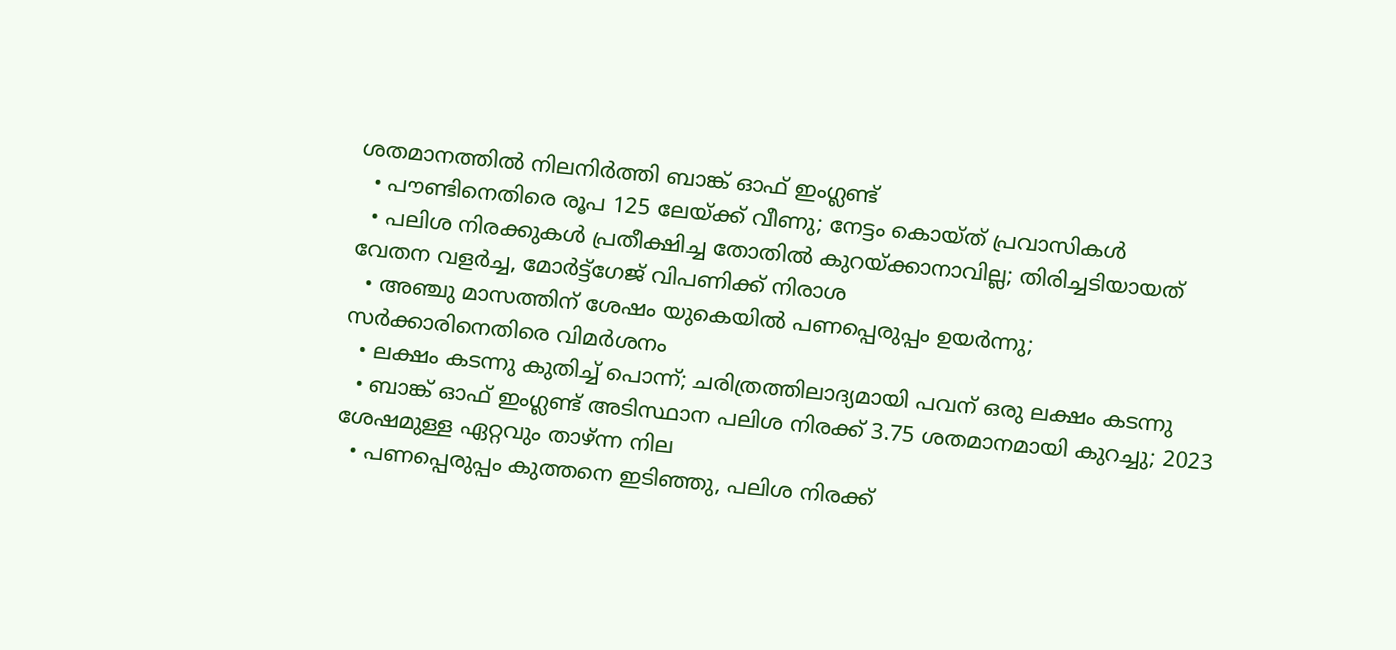ശതമാനത്തില്‍ നിലനിര്‍ത്തി ബാങ്ക് ഓഫ് ഇംഗ്ലണ്ട്
  • പൗണ്ടിനെതിരെ രൂപ 125 ലേയ്ക്ക് വീണു; നേട്ടം കൊയ്ത് പ്രവാസികള്‍
  • പലിശ നിരക്കുകള്‍ പ്രതീക്ഷിച്ച തോതില്‍ കുറയ്ക്കാനാവില്ല; തിരിച്ചടിയായത് വേതന വളര്‍ച്ച, മോര്‍ട്ട്‌ഗേജ് വിപണിക്ക് നിരാശ
  • അഞ്ചു മാസത്തിന് ശേഷം യുകെയില്‍ പണപ്പെരുപ്പം ഉയര്‍ന്നു; സര്‍ക്കാരിനെതിരെ വിമര്‍ശനം
  • ലക്ഷം കടന്നു കുതിച്ച് പൊന്ന്; ചരിത്രത്തിലാദ്യമായി പവന് ഒരു ലക്ഷം കടന്നു
  • ബാങ്ക് ഓഫ് ഇംഗ്ലണ്ട് അടിസ്ഥാന പലിശ നിരക്ക് 3.75 ശതമാനമായി കുറച്ചു; 2023 ശേഷമുള്ള ഏറ്റവും താഴ്ന്ന നില
  • പണപ്പെരുപ്പം കുത്തനെ ഇടിഞ്ഞു, പലിശ നിരക്ക്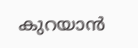കുറയാന്‍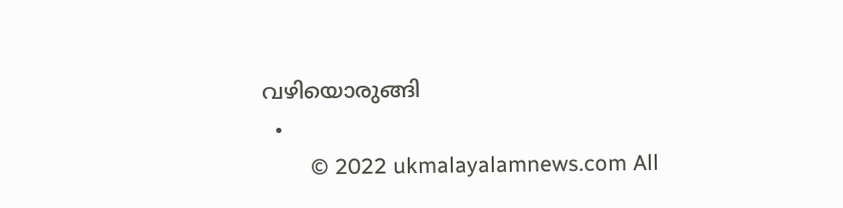വഴിയൊരുങ്ങി
  •
        © 2022 ukmalayalamnews.com All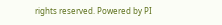rights reserved. Powered by PI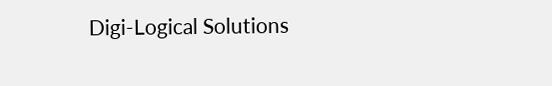Digi-Logical Solutions